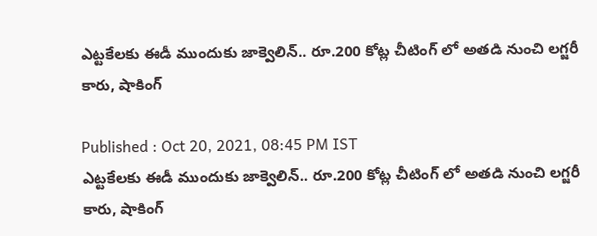ఎట్టకేలకు ఈడీ ముందుకు జాక్వెలిన్.. రూ.200 కోట్ల చీటింగ్ లో అతడి నుంచి లగ్జరీ కారు, షాకింగ్

Published : Oct 20, 2021, 08:45 PM IST
ఎట్టకేలకు ఈడీ ముందుకు జాక్వెలిన్.. రూ.200 కోట్ల చీటింగ్ లో అతడి నుంచి లగ్జరీ కారు, షాకింగ్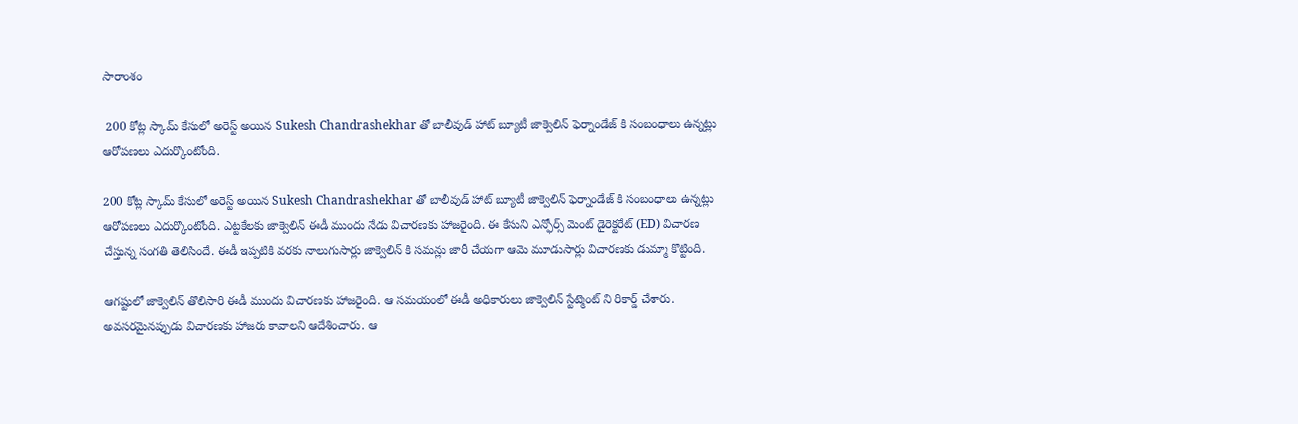సారాంశం

 200 కోట్ల స్కామ్ కేసులో అరెస్ట్ అయిన Sukesh Chandrashekhar తో బాలీవుడ్ హాట్ బ్యూటీ జాక్వెలిన్ ఫెర్నాండేజ్ కి సంబంధాలు ఉన్నట్లు ఆరోపణలు ఎదుర్కొంటోంది.

200 కోట్ల స్కామ్ కేసులో అరెస్ట్ అయిన Sukesh Chandrashekhar తో బాలీవుడ్ హాట్ బ్యూటీ జాక్వెలిన్ ఫెర్నాండేజ్ కి సంబంధాలు ఉన్నట్లు ఆరోపణలు ఎదుర్కొంటోంది. ఎట్టకేలకు జాక్వెలిన్ ఈడీ ముందు నేడు విచారణకు హాజరైంది. ఈ కేసుని ఎన్ఫోర్స్ మెంట్ డైరెక్టరేట్ (ED) విచారణ చేస్తున్న సంగతి తెలిసిందే. ఈడీ ఇప్పటికి వరకు నాలుగుసార్లు జాక్వెలిన్ కి సమన్లు జారీ చేయగా ఆమె మూడుసార్లు విచారణకు డుమ్మా కొట్టింది.

ఆగష్టులో జాక్వెలిన్ తొలిసారి ఈడీ ముందు విచారణకు హాజరైంది. ఆ సమయంలో ఈడీ అధికారులు జాక్వెలిన్ స్టేట్మెంట్ ని రికార్డ్ చేశారు. అవసరమైనప్పుడు విచారణకు హాజరు కావాలని ఆదేశించారు. ఆ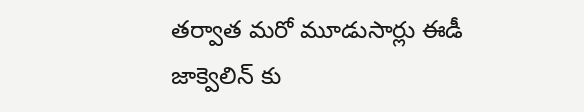తర్వాత మరో మూడుసార్లు ఈడీ జాక్వెలిన్ కు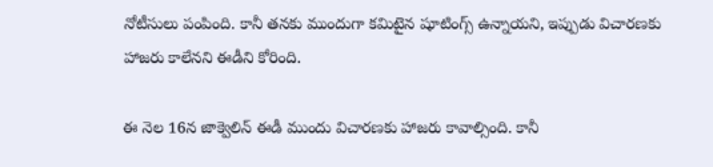నోటీసులు పంపింది. కానీ తనకు ముందుగా కమిటైన షూటింగ్స్ ఉన్నాయని, ఇప్పుడు విచారణకు హాజరు కాలేనని ఈడీని కోరింది.

ఈ నెల 16న జాక్వెలిన్ ఈడీ ముందు విచారణకు హాజరు కావాల్సింది. కానీ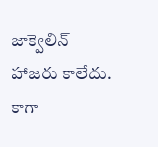జాక్వెలిన్ హాజరు కాలేదు. కాగా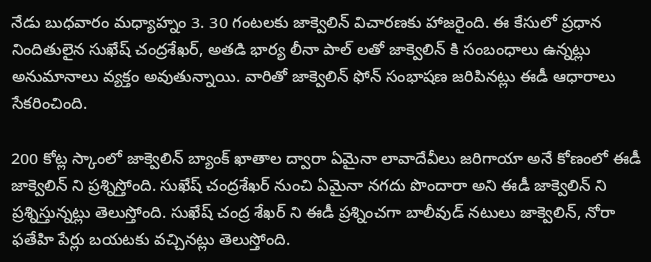నేడు బుధవారం మధ్యాహ్నం 3. 30 గంటలకు జాక్వెలిన్ విచారణకు హాజరైంది. ఈ కేసులో ప్రధాన నిందితులైన సుఖేష్ చంద్రశేఖర్, అతడి భార్య లీనా పాల్ లతో జాక్వెలిన్ కి సంబంధాలు ఉన్నట్లు అనుమానాలు వ్యక్తం అవుతున్నాయి. వారితో జాక్వెలిన్ ఫోన్ సంభాషణ జరిపినట్లు ఈడీ ఆధారాలు సేకరించింది.

200 కోట్ల స్కాంలో జాక్వెలిన్ బ్యాంక్ ఖాతాల ద్వారా ఏమైనా లావాదేవీలు జరిగాయా అనే కోణంలో ఈడీ జాక్వెలిన్ ని ప్రశ్నిస్తోంది. సుఖేష్ చంద్రశేఖర్ నుంచి ఏమైనా నగదు పొందారా అని ఈడీ జాక్వెలిన్ ని ప్రశ్నిస్తున్నట్లు తెలుస్తోంది. సుఖేష్ చంద్ర శేఖర్ ని ఈడీ ప్రశ్నించగా బాలీవుడ్ నటులు జాక్వెలిన్, నోరా ఫతేహి పేర్లు బయటకు వచ్చినట్లు తెలుస్తోంది.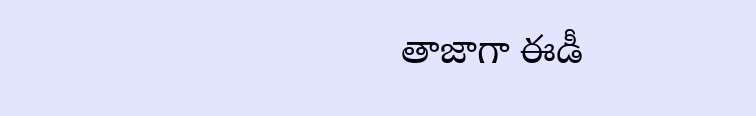తాజాగా ఈడీ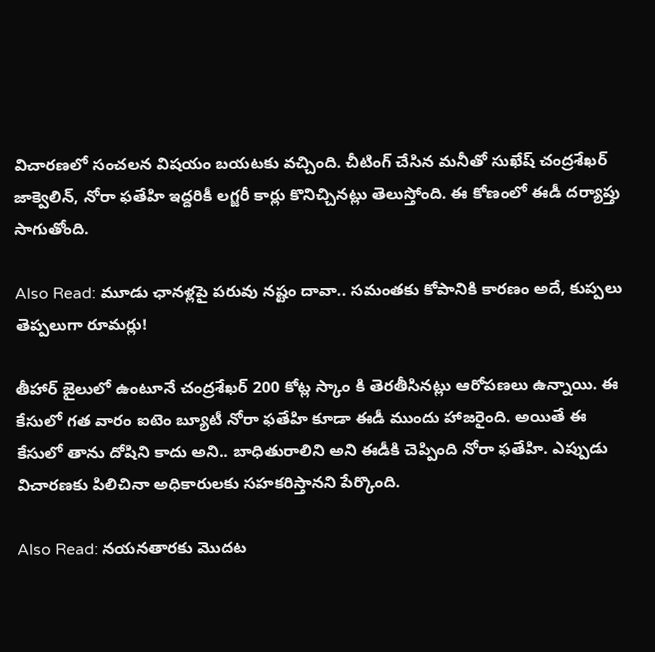విచారణలో సంచలన విషయం బయటకు వచ్చింది. చీటింగ్ చేసిన మనీతో సుఖేష్ చంద్రశేఖర్ జాక్వెలిన్, నోరా ఫతేహి ఇద్దరికీ లగ్జరీ కార్లు కొనిచ్చినట్లు తెలుస్తోంది. ఈ కోణంలో ఈడీ దర్యాప్తు సాగుతోంది.

Also Read: మూడు ఛానళ్లపై పరువు నష్టం దావా.. సమంతకు కోపానికి కారణం అదే, కుప్పలు తెప్పలుగా రూమర్లు!

తీహార్ జైలులో ఉంటూనే చంద్రశేఖర్ 200 కోట్ల స్కాం కి తెరతీసినట్లు ఆరోపణలు ఉన్నాయి. ఈ కేసులో గత వారం ఐటెం బ్యూటీ నోరా ఫతేహి కూడా ఈడీ ముందు హాజరైంది. అయితే ఈ కేసులో తాను దోషిని కాదు అని.. బాధితురాలిని అని ఈడీకి చెప్పింది నోరా ఫతేహి. ఎప్పుడు విచారణకు పిలిచినా అధికారులకు సహకరిస్తానని పేర్కొంది.

Also Read: నయనతారకు మొదట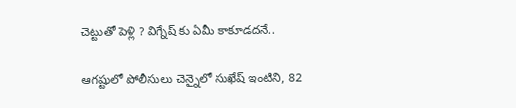చెట్టుతో పెళ్లి ? విగ్నేష్ కు ఏమీ కాకూడదనే..

ఆగష్టులో పోలీసులు చెన్నైలో సుఖేష్ ఇంటిని, 82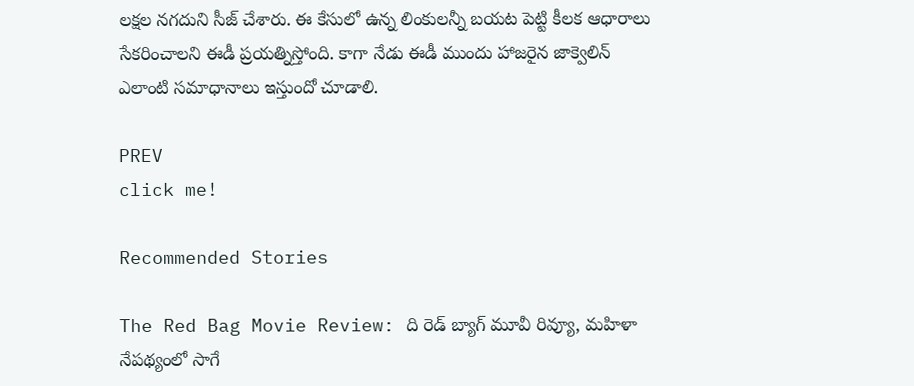లక్షల నగదుని సీజ్ చేశారు. ఈ కేసులో ఉన్న లింకులన్నీ బయట పెట్టి కీలక ఆధారాలు సేకరించాలని ఈడీ ప్రయత్నిస్తోంది. కాగా నేడు ఈడీ ముందు హాజరైన జాక్వెలిన్ ఎలాంటి సమాధానాలు ఇస్తుందో చూడాలి.

PREV
click me!

Recommended Stories

The Red Bag Movie Review: ది రెడ్ బ్యాగ్ మూవీ రివ్యూ, మహిళా నేపథ్యంలో సాగే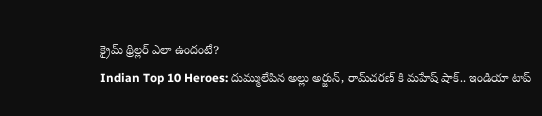క్రైమ్‌ థ్రిల్లర్‌ ఎలా ఉందంటే?
Indian Top 10 Heroes: దుమ్ములేపిన అల్లు అర్జున్‌, రామ్‌చరణ్‌ కి మహేష్‌ షాక్‌.. ఇండియా టాప్‌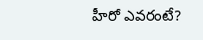హీరో ఎవరంటే?